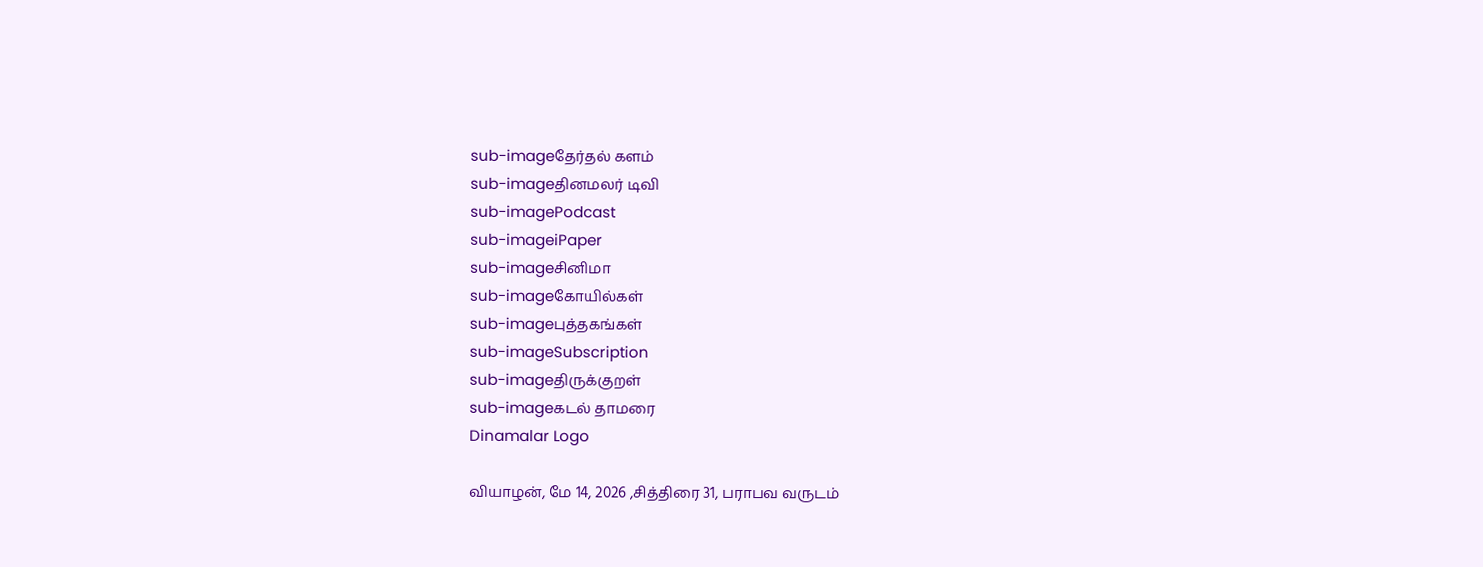sub-imageதேர்தல் களம்
sub-imageதினமலர் டிவி
sub-imagePodcast
sub-imageiPaper
sub-imageசினிமா
sub-imageகோயில்கள்
sub-imageபுத்தகங்கள்
sub-imageSubscription
sub-imageதிருக்குறள்
sub-imageகடல் தாமரை
Dinamalar Logo

வியாழன், மே 14, 2026 ,சித்திரை 31, பராபவ வருடம்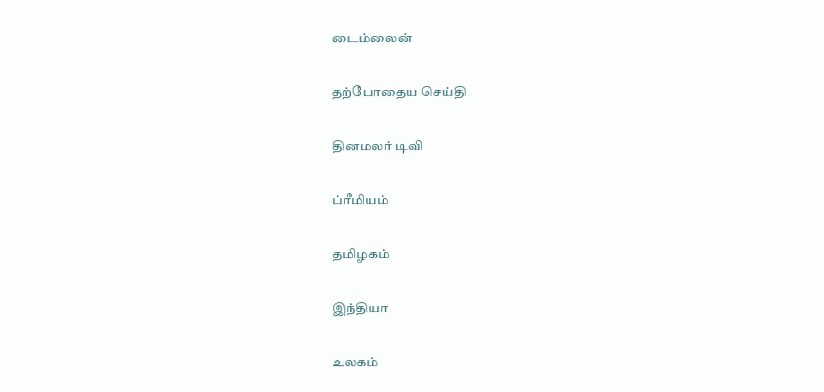டைம்லைன்


தற்போதைய செய்தி


தினமலர் டிவி


ப்ரீமியம்


தமிழகம்


இந்தியா


உலகம்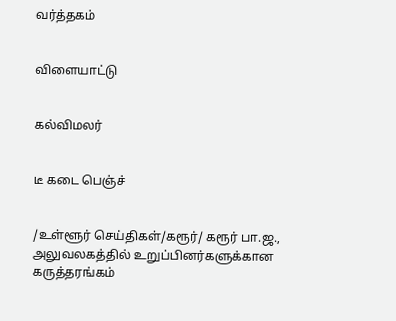வர்த்தகம்


விளையாட்டு


கல்விமலர்


டீ கடை பெஞ்ச்


/உள்ளூர் செய்திகள்/கரூர்/ கரூர் பா.ஜ., அலுவலகத்தில் உறுப்பினர்களுக்கான கருத்தரங்கம்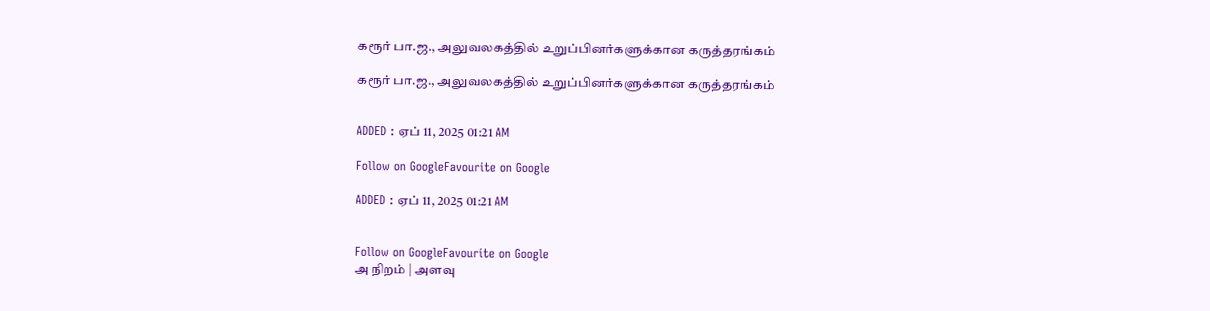கரூர் பா.ஜ., அலுவலகத்தில் உறுப்பினர்களுக்கான கருத்தரங்கம்

கரூர் பா.ஜ., அலுவலகத்தில் உறுப்பினர்களுக்கான கருத்தரங்கம்


ADDED : ஏப் 11, 2025 01:21 AM

Follow on GoogleFavourite on Google

ADDED : ஏப் 11, 2025 01:21 AM


Follow on GoogleFavourite on Google
அ நிறம் | அளவு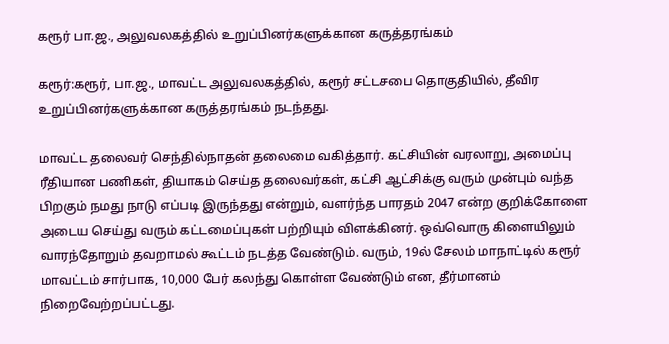கரூர் பா.ஜ., அலுவலகத்தில் உறுப்பினர்களுக்கான கருத்தரங்கம்

கரூர்:கரூர், பா.ஜ., மாவட்ட அலுவலகத்தில், கரூர் சட்டசபை தொகுதியில், தீவிர உறுப்பினர்களுக்கான கருத்தரங்கம் நடந்தது.

மாவட்ட தலைவர் செந்தில்நாதன் தலைமை வகித்தார். கட்சியின் வரலாறு, அமைப்பு ரீதியான பணிகள், தியாகம் செய்த தலைவர்கள், கட்சி ஆட்சிக்கு வரும் முன்பும் வந்த பிறகும் நமது நாடு எப்படி இருந்தது என்றும், வளர்ந்த பாரதம் 2047 என்ற குறிக்கோளை அடைய செய்து வரும் கட்டமைப்புகள் பற்றியும் விளக்கினர். ஒவ்வொரு கிளையிலும் வாரந்தோறும் தவறாமல் கூட்டம் நடத்த வேண்டும். வரும், 19ல் சேலம் மாநாட்டில் கரூர் மாவட்டம் சார்பாக, 10,000 பேர் கலந்து கொள்ள வேண்டும் என, தீர்மானம் நிறைவேற்றப்பட்டது.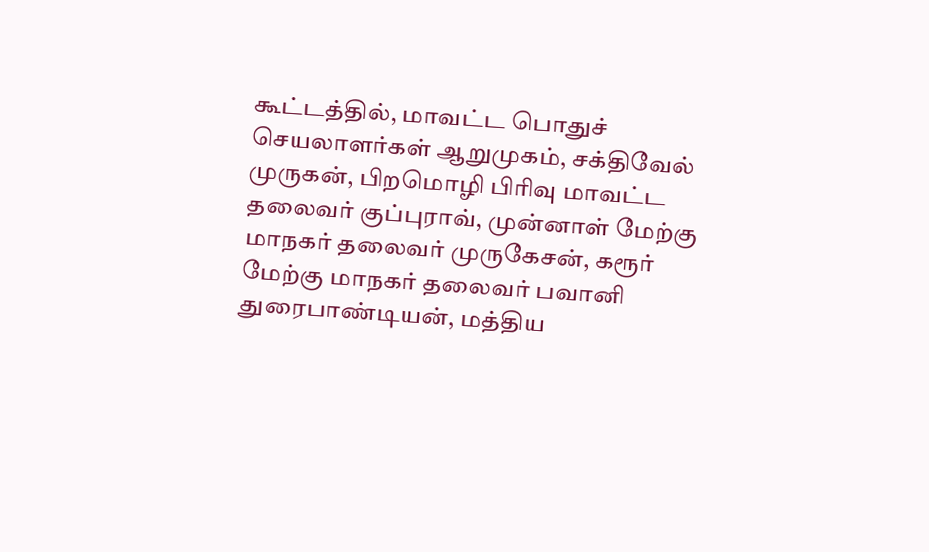கூட்டத்தில், மாவட்ட பொதுச் செயலாளர்கள் ஆறுமுகம், சக்திவேல் முருகன், பிறமொழி பிரிவு மாவட்ட தலைவர் குப்புராவ், முன்னாள் மேற்கு மாநகர் தலைவர் முருகேசன், கரூர் மேற்கு மாநகர் தலைவர் பவானி துரைபாண்டியன், மத்திய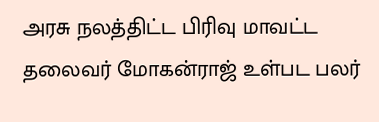அரசு நலத்திட்ட பிரிவு மாவட்ட தலைவர் மோகன்ராஜ் உள்பட பலர்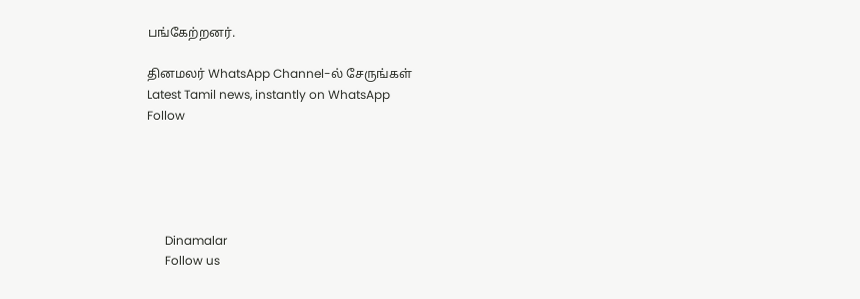பங்கேற்றனர்.

தினமலர் WhatsApp Channel-ல் சேருங்கள்
Latest Tamil news, instantly on WhatsApp
Follow





      Dinamalar
      Follow us